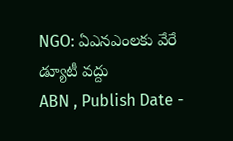NGO: ఏఎనఎంలకు వేరే డ్యూటీ వద్దు
ABN , Publish Date -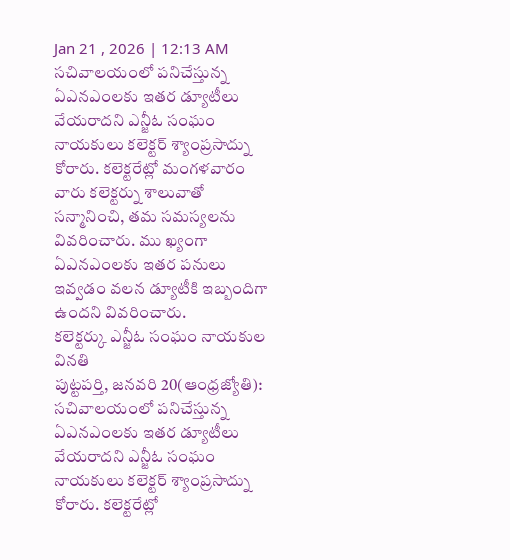Jan 21 , 2026 | 12:13 AM
సచివాలయంలో పనిచేస్తున్న ఏఎనఎంలకు ఇతర డ్యూటీలు వేయరాదని ఎన్జీఓ సంఘం నాయకులు కలెక్టర్ శ్యాంప్రసాద్ను కోరారు. కలెక్టరేట్లో మంగళవారం వారు కలెక్టర్ను శాలువాతో సన్మానించి, తమ సమస్యలను వివరించారు. ము ఖ్యంగా ఏఎనఎంలకు ఇతర పనులు ఇవ్వడం వలన డ్యూటీకి ఇబ్బందిగా ఉందని వివరించారు.
కలెక్టర్కు ఎన్జీఓ సంఘం నాయకుల వినతి
పుట్టపర్తి, జనవరి 20(ఆంధ్రజ్యోతి): సచివాలయంలో పనిచేస్తున్న ఏఎనఎంలకు ఇతర డ్యూటీలు వేయరాదని ఎన్జీఓ సంఘం నాయకులు కలెక్టర్ శ్యాంప్రసాద్ను కోరారు. కలెక్టరేట్లో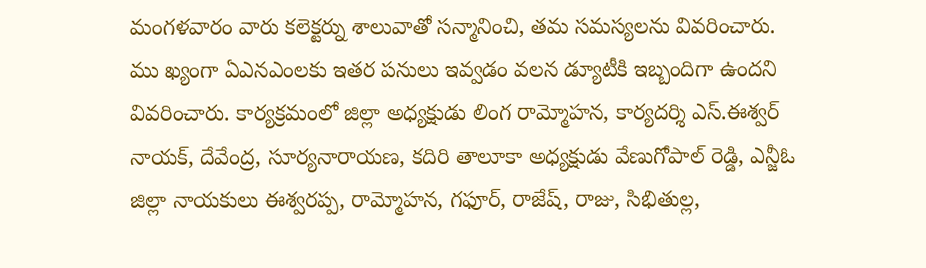మంగళవారం వారు కలెక్టర్ను శాలువాతో సన్మానించి, తమ సమస్యలను వివరించారు. ము ఖ్యంగా ఏఎనఎంలకు ఇతర పనులు ఇవ్వడం వలన డ్యూటీకి ఇబ్బందిగా ఉందని వివరించారు. కార్యక్రమంలో జిల్లా అధ్యక్షుడు లింగ రామ్మోహన, కార్యదర్శి ఎస్.ఈశ్వర్ నాయక్, దేవేంద్ర, సూర్యనారాయణ, కదిరి తాలూకా అధ్యక్షుడు వేణుగోపాల్ రెడ్డి, ఎన్జీఓ జిల్లా నాయకులు ఈశ్వరప్ప, రామ్మోహన, గఫూర్, రాజేష్, రాజు, సిభితుల్ల,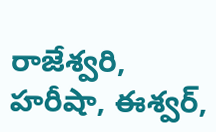రాజేశ్వరి, హరీషా, ఈశ్వర్,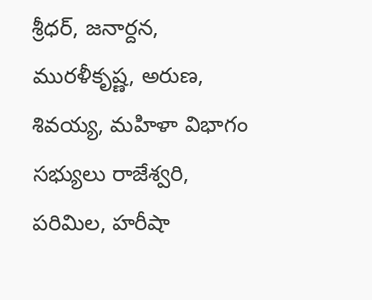శ్రీధర్, జనార్దన, మురళీకృష్ణ, అరుణ, శివయ్య, మహిళా విభాగం సభ్యులు రాజేశ్వరి, పరిమిల, హరీషా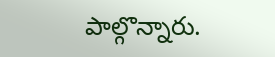పాల్గొన్నారు.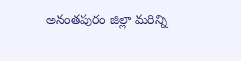అనంతపురం జిల్లా మరిన్ని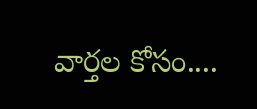వార్తల కోసం....